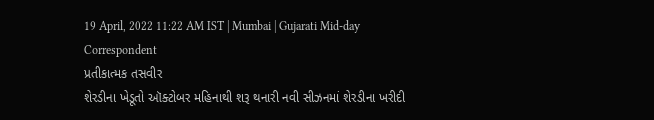19 April, 2022 11:22 AM IST | Mumbai | Gujarati Mid-day Correspondent
પ્રતીકાત્મક તસવીર
શેરડીના ખેડૂતો ઑક્ટોબર મહિનાથી શરૂ થનારી નવી સીઝનમાં શેરડીના ખરીદી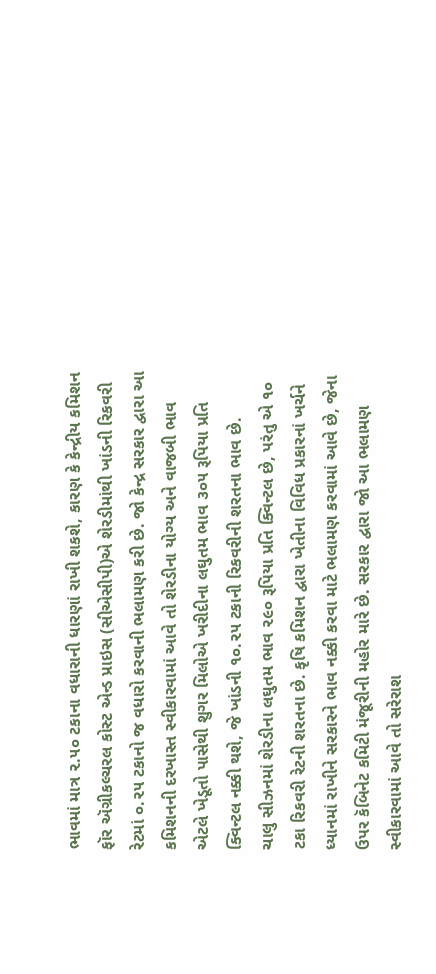ભાવમાં માત્ર ૨.૫૦ ટકાના વધારાની ધારણાં રાખી શકશે, કારણ કે કેન્દ્રીય કમિશન ફૉર ઍગ્રીકલ્ચરલ કોસ્ટ એન્ડ પ્રાઇસ (સીએસીપી)એ શેરડીમાંથી ખાંડની રિકવરી રેટમાં ૦.૨૫ ટકાનો જ વધારો કરવાની ભલામણ કરી છે. જો કેન્દ્ર સરકાર દ્વારા આ કમિશનની દરખાસ્ત સ્વીકારવામાં આવે તો શેરડીના યોગ્ય અને વાજબી ભાવ એટલે ખેડૂતો પાસેથી શુગર મિલોએ ખરીદીના લઘુતમ ભાવ ૩૦૫ રૂપિયા પ્રતિ ક્વિન્ટલ નક્કી થશે, જે ખાંડની ૧૦.૨૫ ટકાની રિકવરીની શરતના ભાવ છે.
ચાલુ સીઝનમાં શેરડીના લઘુતમ ભાવ ૨૯૦ રૂપિયા પ્રતિ ક્વિન્ટલ છે, પરંતુ એ ૧૦ ટકા રિકવરી રેટની શરતના છે. કૃષિ કમિશન દ્વારા ખેતીના વિવિધ પ્રકારનાં ખર્ચને ધ્યાનમાં રાખીને સરકારને ભાવ નક્કી કરવા માટે ભલામણ કરવામાં આવે છે, જેના ઉપર કૅબિનેટ કમિટી મંજૂરીની મહોર મારે છે. સરકાર દ્વારા જો આ ભલામણ સ્વીકારવામાં આવે તો સરેરાશ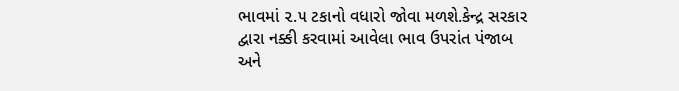ભાવમાં ૨.૫ ટકાનો વધારો જોવા મળશે.કેન્દ્ર સરકાર દ્વારા નક્કી કરવામાં આવેલા ભાવ ઉપરાંત પંજાબ અને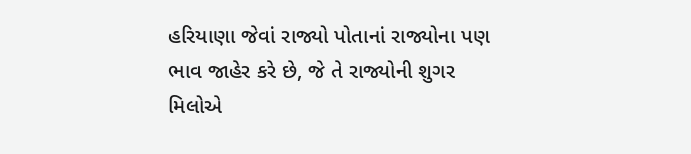હરિયાણા જેવાં રાજ્યો પોતાનાં રાજ્યોના પણ ભાવ જાહેર કરે છે, જે તે રાજ્યોની શુગર મિલોએ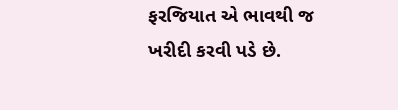ફરજિયાત એ ભાવથી જ ખરીદી કરવી પડે છે.